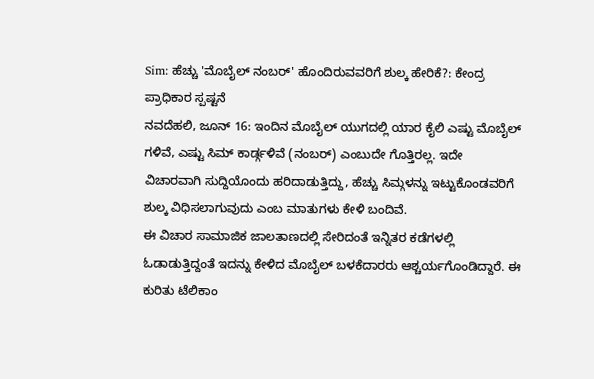Sim: ಹೆಚ್ಚು 'ಮೊಬೈಲ್ ನಂಬರ್' ಹೊಂದಿರುವವರಿಗೆ ಶುಲ್ಕ ಹೇರಿಕೆ?: ಕೇಂದ್ರ ಪ್ರಾಧಿಕಾರ ಸ್ಪಷ್ಟನೆ
ನವದೆಹಲಿ, ಜೂನ್ 16: ಇಂದಿನ ಮೊಬೈಲ್ ಯುಗದಲ್ಲಿ ಯಾರ ಕೈಲಿ ಎಷ್ಟು ಮೊಬೈಲ್ ಗಳಿವೆ, ಎಷ್ಟು ಸಿಮ್ ಕಾರ್ಡ್ಗಳಿವೆ (ನಂಬರ್) ಎಂಬುದೇ ಗೊತ್ತಿರಲ್ಲ. ಇದೇ ವಿಚಾರವಾಗಿ ಸುದ್ದಿಯೊಂದು ಹರಿದಾಡುತ್ತಿದ್ದು, ಹೆಚ್ಚು ಸಿಮ್ಗಳನ್ನು ಇಟ್ಟುಕೊಂಡವರಿಗೆ ಶುಲ್ಕ ವಿಧಿಸಲಾಗುವುದು ಎಂಬ ಮಾತುಗಳು ಕೇಳಿ ಬಂದಿವೆ.
ಈ ವಿಚಾರ ಸಾಮಾಜಿಕ ಜಾಲತಾಣದಲ್ಲಿ ಸೇರಿದಂತೆ ಇನ್ನಿತರ ಕಡೆಗಳಲ್ಲಿ ಓಡಾಡುತ್ತಿದ್ದಂತೆ ಇದನ್ನು ಕೇಳಿದ ಮೊಬೈಲ್ ಬಳಕೆದಾರರು ಆಶ್ಚರ್ಯಗೊಂಡಿದ್ದಾರೆ. ಈ ಕುರಿತು ಟೆಲಿಕಾಂ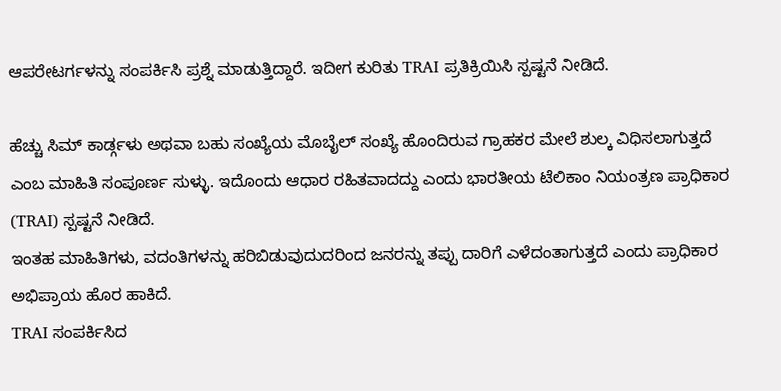ಆಪರೇಟರ್ಗಳನ್ನು ಸಂಪರ್ಕಿಸಿ ಪ್ರಶ್ನೆ ಮಾಡುತ್ತಿದ್ದಾರೆ. ಇದೀಗ ಕುರಿತು TRAI ಪ್ರತಿಕ್ರಿಯಿಸಿ ಸ್ಪಷ್ಟನೆ ನೀಡಿದೆ.

ಹೆಚ್ಚು ಸಿಮ್ ಕಾರ್ಡ್ಗಳು ಅಥವಾ ಬಹು ಸಂಖ್ಯೆಯ ಮೊಬೈಲ್ ಸಂಖ್ಯೆ ಹೊಂದಿರುವ ಗ್ರಾಹಕರ ಮೇಲೆ ಶುಲ್ಕ ವಿಧಿಸಲಾಗುತ್ತದೆ ಎಂಬ ಮಾಹಿತಿ ಸಂಪೂರ್ಣ ಸುಳ್ಳು. ಇದೊಂದು ಆಧಾರ ರಹಿತವಾದದ್ದು ಎಂದು ಭಾರತೀಯ ಟೆಲಿಕಾಂ ನಿಯಂತ್ರಣ ಪ್ರಾಧಿಕಾರ (TRAI) ಸ್ಪಷ್ಟನೆ ನೀಡಿದೆ.
ಇಂತಹ ಮಾಹಿತಿಗಳು, ವದಂತಿಗಳನ್ನು ಹರಿಬಿಡುವುದುದರಿಂದ ಜನರನ್ನು ತಪ್ಪು ದಾರಿಗೆ ಎಳೆದಂತಾಗುತ್ತದೆ ಎಂದು ಪ್ರಾಧಿಕಾರ ಅಭಿಪ್ರಾಯ ಹೊರ ಹಾಕಿದೆ.
TRAI ಸಂಪರ್ಕಿಸಿದ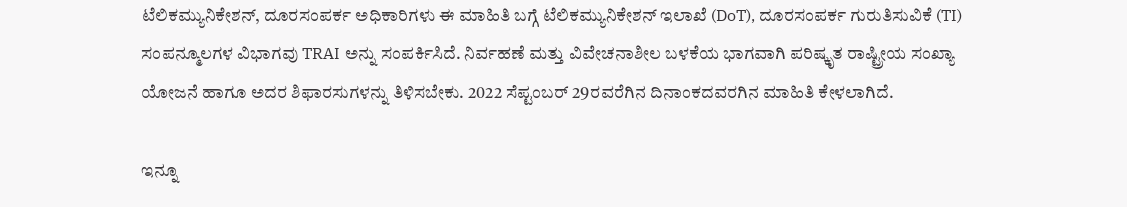ಟೆಲಿಕಮ್ಯುನಿಕೇಶನ್, ದೂರಸಂಪರ್ಕ ಅಧಿಕಾರಿಗಳು ಈ ಮಾಹಿತಿ ಬಗ್ಗೆ ಟೆಲಿಕಮ್ಯುನಿಕೇಶನ್ ಇಲಾಖೆ (DoT), ದೂರಸಂಪರ್ಕ ಗುರುತಿಸುವಿಕೆ (TI) ಸಂಪನ್ಮೂಲಗಳ ವಿಭಾಗವು TRAI ಅನ್ನು ಸಂಪರ್ಕಿಸಿದೆ. ನಿರ್ವಹಣೆ ಮತ್ತು ವಿವೇಚನಾಶೀಲ ಬಳಕೆಯ ಭಾಗವಾಗಿ ಪರಿಷ್ಕೃತ ರಾಷ್ಟ್ರೀಯ ಸಂಖ್ಯಾ ಯೋಜನೆ ಹಾಗೂ ಅದರ ಶಿಫಾರಸುಗಳನ್ನು ತಿಳಿಸಬೇಕು. 2022 ಸೆಪ್ಟಂಬರ್ 29ರವರೆಗಿನ ದಿನಾಂಕದವರಗಿನ ಮಾಹಿತಿ ಕೇಳಲಾಗಿದೆ.

ಇನ್ನೂ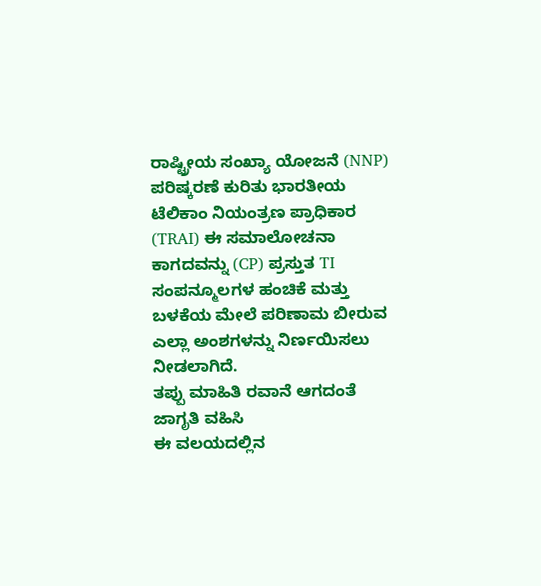ರಾಷ್ಟ್ರೀಯ ಸಂಖ್ಯಾ ಯೋಜನೆ (NNP) ಪರಿಷ್ಕರಣೆ ಕುರಿತು ಭಾರತೀಯ ಟೆಲಿಕಾಂ ನಿಯಂತ್ರಣ ಪ್ರಾಧಿಕಾರ (TRAI) ಈ ಸಮಾಲೋಚನಾ ಕಾಗದವನ್ನು (CP) ಪ್ರಸ್ತುತ TI ಸಂಪನ್ಮೂಲಗಳ ಹಂಚಿಕೆ ಮತ್ತು ಬಳಕೆಯ ಮೇಲೆ ಪರಿಣಾಮ ಬೀರುವ ಎಲ್ಲಾ ಅಂಶಗಳನ್ನು ನಿರ್ಣಯಿಸಲು ನೀಡಲಾಗಿದೆ.
ತಪ್ಪು ಮಾಹಿತಿ ರವಾನೆ ಆಗದಂತೆ ಜಾಗೃತಿ ವಹಿಸಿ
ಈ ವಲಯದಲ್ಲಿನ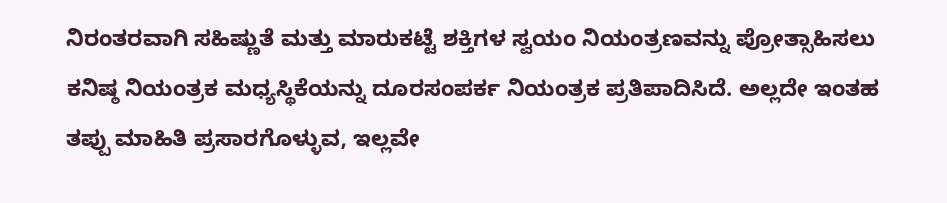ನಿರಂತರವಾಗಿ ಸಹಿಷ್ಣುತೆ ಮತ್ತು ಮಾರುಕಟ್ಟೆ ಶಕ್ತಿಗಳ ಸ್ವಯಂ ನಿಯಂತ್ರಣವನ್ನು ಪ್ರೋತ್ಸಾಹಿಸಲು ಕನಿಷ್ಠ ನಿಯಂತ್ರಕ ಮಧ್ಯಸ್ಥಿಕೆಯನ್ನು ದೂರಸಂಪರ್ಕ ನಿಯಂತ್ರಕ ಪ್ರತಿಪಾದಿಸಿದೆ. ಅಲ್ಲದೇ ಇಂತಹ ತಪ್ಪು ಮಾಹಿತಿ ಪ್ರಸಾರಗೊಳ್ಳುವ, ಇಲ್ಲವೇ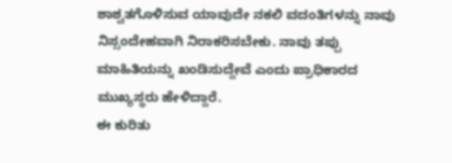ಶಾಶ್ವತಗೊಳಿಸುವ ಯಾವುದೇ ನಕಲಿ ವದಂತಿಗಳನ್ನು ನಾವು ನಿಸ್ಸಂದೇಹವಾಗಿ ನಿರಾಕರಿಸಬೇಕು. ನಾವು ತಪ್ಪು ಮಾಹಿತಿಯನ್ನು ಖಂಡಿಸುದ್ದೇವೆ ಎಂದು ಪ್ರಾಧಿಕಾರದ ಮುಖ್ಯಸ್ಥರು ಹೇಳಿದ್ದಾರೆ.
ಈ ಕುರಿತು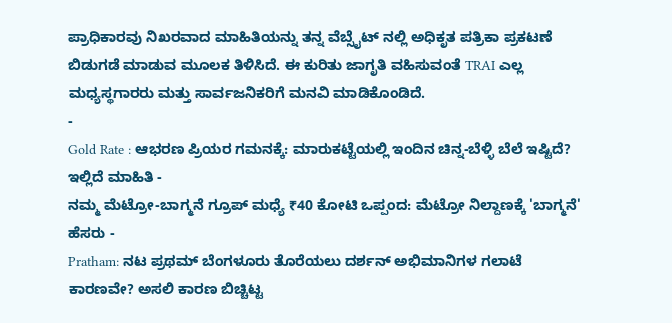ಪ್ರಾಧಿಕಾರವು ನಿಖರವಾದ ಮಾಹಿತಿಯನ್ನು ತನ್ನ ವೆಬ್ಸೈಟ್ ನಲ್ಲಿ ಅಧಿಕೃತ ಪತ್ರಿಕಾ ಪ್ರಕಟಣೆ ಬಿಡುಗಡೆ ಮಾಡುವ ಮೂಲಕ ತಿಳಿಸಿದೆ. ಈ ಕುರಿತು ಜಾಗೃತಿ ವಹಿಸುವಂತೆ TRAI ಎಲ್ಲ ಮಧ್ಯಸ್ಥಗಾರರು ಮತ್ತು ಸಾರ್ವಜನಿಕರಿಗೆ ಮನವಿ ಮಾಡಿಕೊಂಡಿದೆ.
-
Gold Rate : ಆಭರಣ ಪ್ರಿಯರ ಗಮನಕ್ಕೆ: ಮಾರುಕಟ್ಟೆಯಲ್ಲಿ ಇಂದಿನ ಚಿನ್ನ-ಬೆಳ್ಳಿ ಬೆಲೆ ಇಷ್ಟಿದೆ? ಇಲ್ಲಿದೆ ಮಾಹಿತಿ -
ನಮ್ಮ ಮೆಟ್ರೋ-ಬಾಗ್ಮನೆ ಗ್ರೂಪ್ ಮಧ್ಯೆ ₹40 ಕೋಟಿ ಒಪ್ಪಂದ: ಮೆಟ್ರೋ ನಿಲ್ದಾಣಕ್ಕೆ 'ಬಾಗ್ಮನೆ' ಹೆಸರು -
Pratham: ನಟ ಪ್ರಥಮ್ ಬೆಂಗಳೂರು ತೊರೆಯಲು ದರ್ಶನ್ ಅಭಿಮಾನಿಗಳ ಗಲಾಟೆ ಕಾರಣವೇ? ಅಸಲಿ ಕಾರಣ ಬಿಚ್ಚಿಟ್ಟ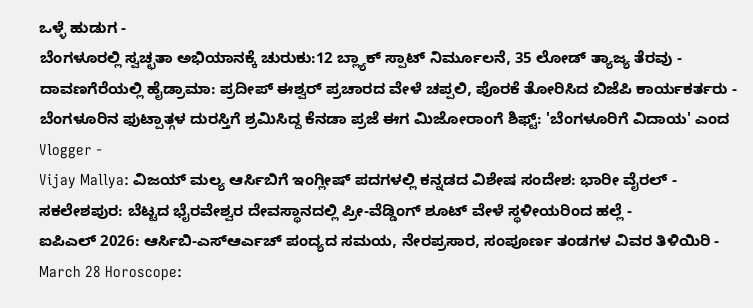ಒಳ್ಳೆ ಹುಡುಗ -
ಬೆಂಗಳೂರಲ್ಲಿ ಸ್ವಚ್ಛತಾ ಅಭಿಯಾನಕ್ಕೆ ಚುರುಕು:12 ಬ್ಲ್ಯಾಕ್ ಸ್ಪಾಟ್ ನಿರ್ಮೂಲನೆ, 35 ಲೋಡ್ ತ್ಯಾಜ್ಯ ತೆರವು -
ದಾವಣಗೆರೆಯಲ್ಲಿ ಹೈಡ್ರಾಮಾ: ಪ್ರದೀಪ್ ಈಶ್ವರ್ ಪ್ರಚಾರದ ವೇಳೆ ಚಪ್ಪಲಿ, ಪೊರಕೆ ತೋರಿಸಿದ ಬಿಜೆಪಿ ಕಾರ್ಯಕರ್ತರು -
ಬೆಂಗಳೂರಿನ ಫುಟ್ಪಾತ್ಗಳ ದುರಸ್ತಿಗೆ ಶ್ರಮಿಸಿದ್ದ ಕೆನಡಾ ಪ್ರಜೆ ಈಗ ಮಿಜೋರಾಂಗೆ ಶಿಫ್ಟ್: 'ಬೆಂಗಳೂರಿಗೆ ವಿದಾಯ' ಎಂದ Vlogger -
Vijay Mallya: ವಿಜಯ್ ಮಲ್ಯ ಆರ್ಸಿಬಿಗೆ ಇಂಗ್ಲೀಷ್ ಪದಗಳಲ್ಲಿ ಕನ್ನಡದ ವಿಶೇಷ ಸಂದೇಶ: ಭಾರೀ ವೈರಲ್ -
ಸಕಲೇಶಪುರ: ಬೆಟ್ಟದ ಭೈರವೇಶ್ವರ ದೇವಸ್ಥಾನದಲ್ಲಿ ಪ್ರೀ-ವೆಡ್ಡಿಂಗ್ ಶೂಟ್ ವೇಳೆ ಸ್ಥಳೀಯರಿಂದ ಹಲ್ಲೆ -
ಐಪಿಎಲ್ 2026: ಆರ್ಸಿಬಿ-ಎಸ್ಆರ್ಎಚ್ ಪಂದ್ಯದ ಸಮಯ, ನೇರಪ್ರಸಾರ, ಸಂಪೂರ್ಣ ತಂಡಗಳ ವಿವರ ತಿಳಿಯಿರಿ -
March 28 Horoscope: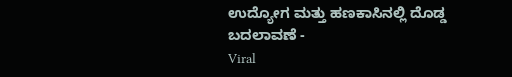ಉದ್ಯೋಗ ಮತ್ತು ಹಣಕಾಸಿನಲ್ಲಿ ದೊಡ್ಡ ಬದಲಾವಣೆ -
Viral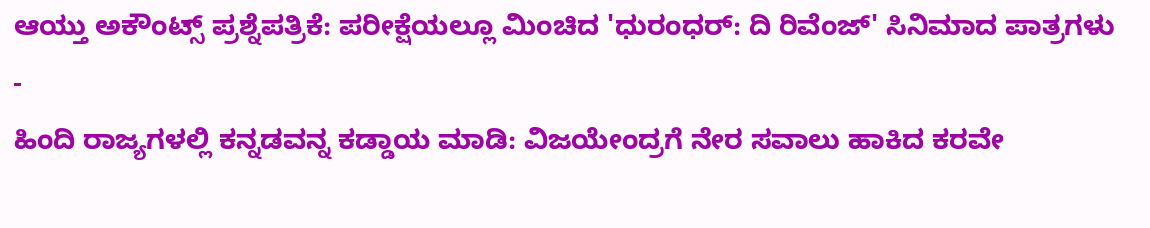ಆಯ್ತು ಅಕೌಂಟ್ಸ್ ಪ್ರಶ್ನೆಪತ್ರಿಕೆ: ಪರೀಕ್ಷೆಯಲ್ಲೂ ಮಿಂಚಿದ 'ಧುರಂಧರ್: ದಿ ರಿವೆಂಜ್' ಸಿನಿಮಾದ ಪಾತ್ರಗಳು -
ಹಿಂದಿ ರಾಜ್ಯಗಳಲ್ಲಿ ಕನ್ನಡವನ್ನ ಕಡ್ಡಾಯ ಮಾಡಿ: ವಿಜಯೇಂದ್ರಗೆ ನೇರ ಸವಾಲು ಹಾಕಿದ ಕರವೇ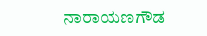ನಾರಾಯಣಗೌಡ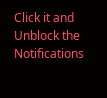Click it and Unblock the Notifications